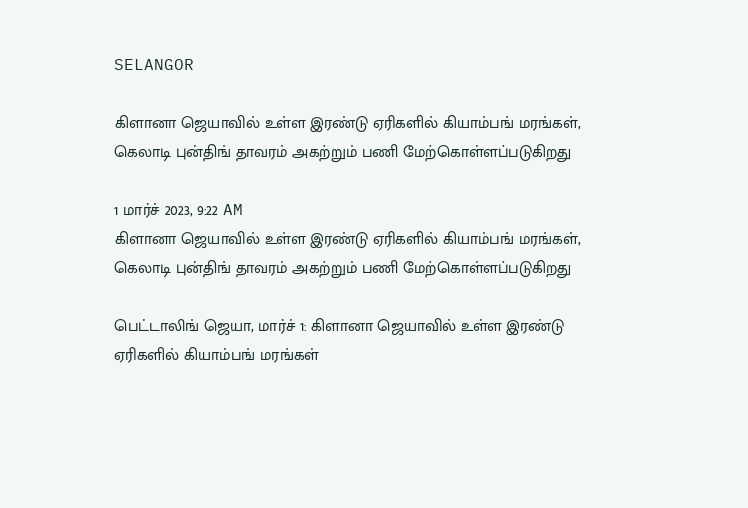SELANGOR

கிளானா ஜெயாவில் உள்ள இரண்டு ஏரிகளில் கியாம்பங் மரங்கள், கெலாடி புன்திங் தாவரம் அகற்றும் பணி மேற்கொள்ளப்படுகிறது

1 மார்ச் 2023, 9:22 AM
கிளானா ஜெயாவில் உள்ள இரண்டு ஏரிகளில் கியாம்பங் மரங்கள், கெலாடி புன்திங் தாவரம் அகற்றும் பணி மேற்கொள்ளப்படுகிறது

பெட்டாலிங் ஜெயா, மார்ச் 1: கிளானா ஜெயாவில் உள்ள இரண்டு ஏரிகளில் கியாம்பங் மரங்கள்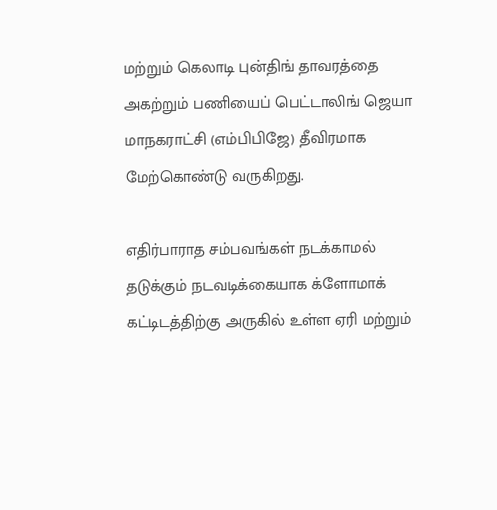மற்றும் கெலாடி புன்திங் தாவரத்தை அகற்றும் பணியைப் பெட்டாலிங் ஜெயா மாநகராட்சி (எம்பிபிஜே) தீவிரமாக மேற்கொண்டு வருகிறது.

எதிர்பாராத சம்பவங்கள் நடக்காமல் தடுக்கும் நடவடிக்கையாக க்ளோமாக் கட்டிடத்திற்கு அருகில் உள்ள ஏரி மற்றும்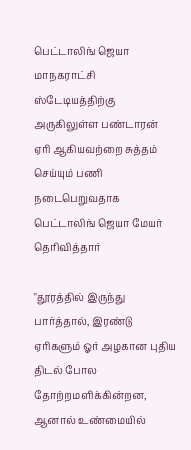பெட்டாலிங் ஜெயா மாநகராட்சி ஸ்டேடியத்திற்கு அருகிலுள்ள பண்டாரன் ஏரி ஆகியவற்றை சுத்தம் செய்யும் பணி நடைபெறுவதாக பெட்டாலிங் ஜெயா மேயர் தெரிவித்தார்

"தூரத்தில் இருந்து பார்த்தால், இரண்டு ஏரிகளும் ஓர் அழகான புதிய திடல் போல தோற்றமளிக்கின்றன, ஆனால் உண்மையில்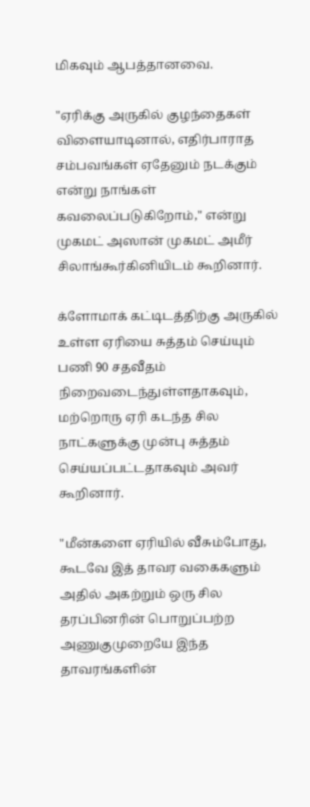மிகவும் ஆபத்தானவை.

"ஏரிக்கு அருகில் குழந்தைகள் விளையாடினால், எதிர்பாராத சம்பவங்கள் ஏதேனும் நடக்கும் என்று நாங்கள் கவலைப்படுகிறோம்," என்று முகமட் அஸான் முகமட் அமீர் சிலாங்கூர்கினியிடம் கூறினார்.

க்ளோமாக் கட்டிடத்திற்கு அருகில் உள்ள ஏரியை சுத்தம் செய்யும் பணி 90 சதவீதம் நிறைவடைந்துள்ளதாகவும், மற்றொரு ஏரி கடந்த சில நாட்களுக்கு முன்பு சுத்தம் செய்யப்பட்டதாகவும் அவர் கூறினார்.

"மீன்களை ஏரியில் வீசும்போது, கூடவே இத் தாவர வகைகளும் அதில் அகற்றும் ஒரு சில தரப்பினரின் பொறுப்பற்ற அணுகுமுறையே இந்த தாவரங்களின்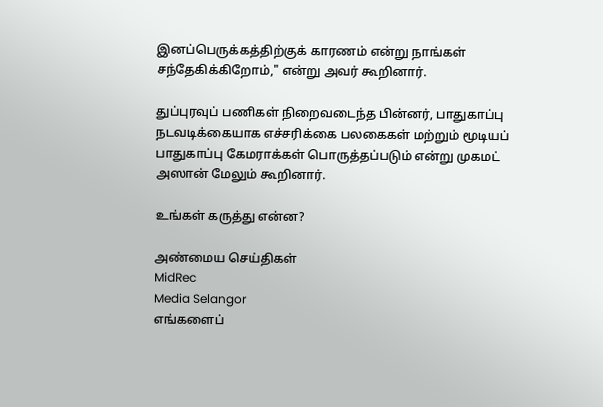இனப்பெருக்கத்திற்குக் காரணம் என்று நாங்கள் சந்தேகிக்கிறோம்," என்று அவர் கூறினார்.

துப்புரவுப் பணிகள் நிறைவடைந்த பின்னர், பாதுகாப்பு நடவடிக்கையாக எச்சரிக்கை பலகைகள் மற்றும் மூடியப் பாதுகாப்பு கேமராக்கள் பொருத்தப்படும் என்று முகமட் அஸான் மேலும் கூறினார்.

உங்கள் கருத்து என்ன?

அண்மைய செய்திகள்
MidRec
Media Selangor
எங்களைப்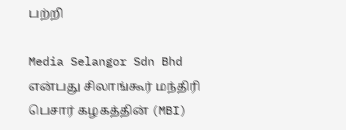பற்றி

Media Selangor Sdn Bhd என்பது சிலாங்கூர் மந்திரி பெசார் கழகத்தின் (MBI)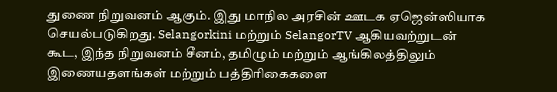துணை நிறுவனம் ஆகும். இது மாநில அரசின் ஊடக ஏஜென்ஸியாக செயல்படுகிறது. Selangorkini மற்றும் SelangorTV ஆகியவற்றுடன் கூட, இந்த நிறுவனம் சீனம், தமிழும் மற்றும் ஆங்கிலத்திலும் இணையதளங்கள் மற்றும் பத்திரிகைகளை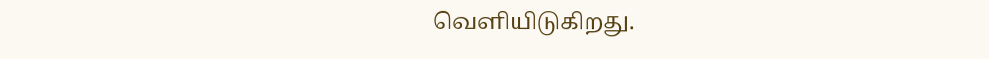வெளியிடுகிறது.